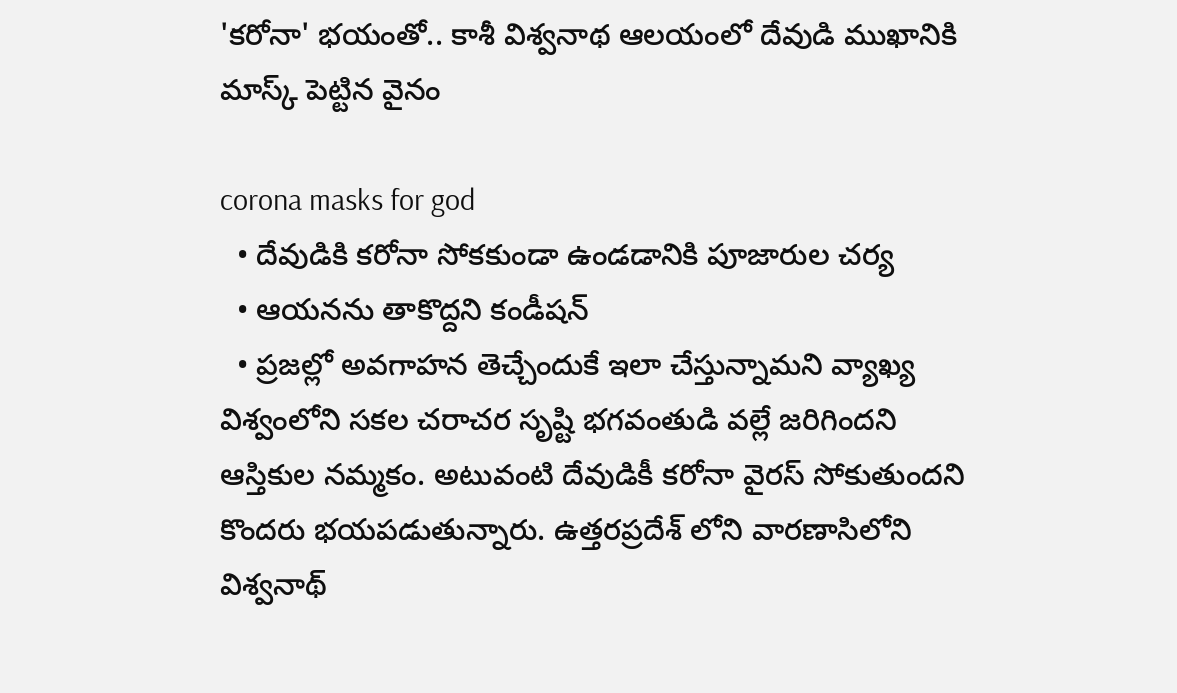'కరోనా' భయంతో.. కాశీ విశ్వనాథ ఆలయంలో దేవుడి ముఖానికి మాస్క్‌ పెట్టిన వైనం

corona masks for god
  • దేవుడికి కరోనా సోకకుండా ఉండడానికి పూజారుల చర్య
  • ఆయనను తాకొద్దని కండీషన్‌
  • ప్రజల్లో అవగాహన తెచ్చేందుకే ఇలా చేస్తున్నామని వ్యాఖ్య
విశ్వంలోని సకల చరాచర సృష్టి భగవంతుడి వల్లే జరిగిందని ఆస్తికుల నమ్మకం. అటువంటి దేవుడికీ కరోనా వైరస్‌ సోకుతుందని కొందరు భయపడుతున్నారు. ఉత్తరప్రదేశ్‌ లోని వారణాసిలోని విశ్వనాథ్‌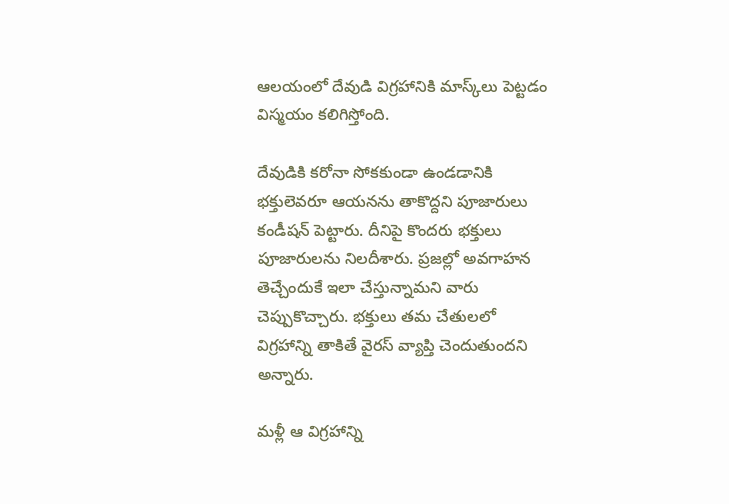ఆలయంలో దేవుడి విగ్రహానికి మాస్క్‌లు పెట్టడం విస్మయం కలిగిస్తోంది.

దేవుడికి కరోనా సోకకుండా ఉండడానికి భక్తులెవరూ ఆయనను తాకొద్దని పూజారులు కండీషన్‌ పెట్టారు. దీనిపై కొందరు భక్తులు పూజారులను నిలదీశారు. ప్రజల్లో అవగాహన తెచ్చేందుకే ఇలా చేస్తున్నామని వారు చెప్పుకొచ్చారు. భక్తులు తమ చేతులలో విగ్రహాన్ని తాకితే వైరస్‌ వ్యాప్తి చెందుతుందని అన్నారు.

మళ్లీ ఆ విగ్రహాన్ని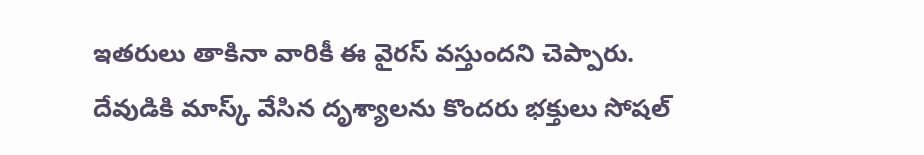ఇతరులు తాకినా వారికీ ఈ వైరస్‌ వస్తుందని చెప్పారు. దేవుడికి మాస్క్ వేసిన దృశ్యాలను కొందరు భక్తులు సోషల్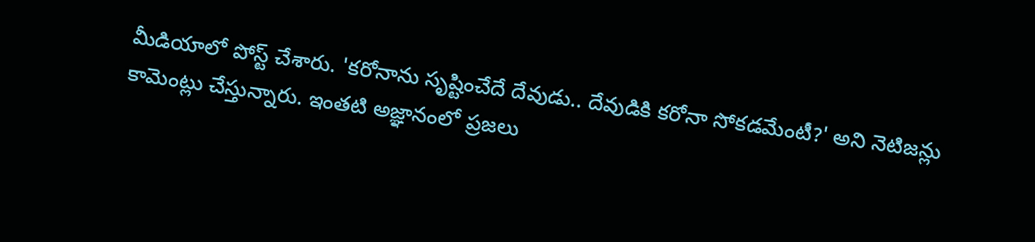మీడియాలో పోస్ట్ చేశారు. 'కరోనాను సృష్టించేదే దేవుడు.. దేవుడికి కరోనా సోకడమేంటీ?' అని నెటిజన్లు కామెంట్లు చేస్తున్నారు. ఇంతటి అజ్ఞానంలో ప్రజలు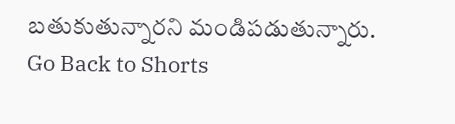బతుకుతున్నారని మండిపడుతున్నారు.
Go Back to Shorts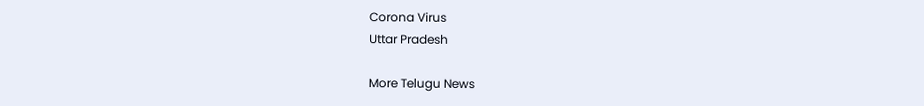Corona Virus
Uttar Pradesh

More Telugu News